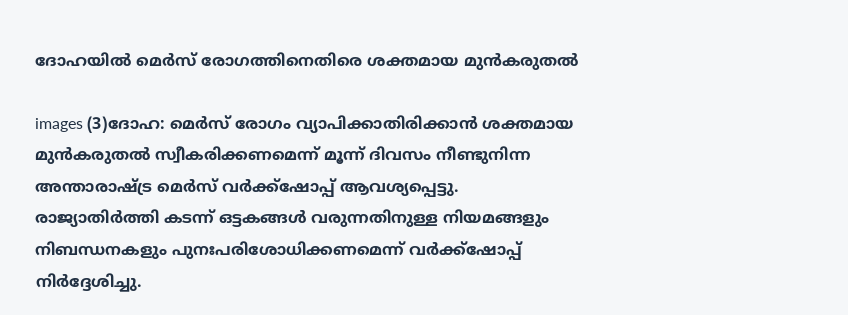ദോഹയില്‍ മെര്‍സ്‌ രോഗത്തിനെതിരെ ശക്തമായ മുന്‍കരുതല്‍

images (3)ദോഹ: മെര്‍സ് രോഗം വ്യാപിക്കാതിരിക്കാന്‍ ശക്തമായ മുന്‍കരുതല്‍ സ്വീകരിക്കണമെന്ന് മൂന്ന് ദിവസം നീണ്ടുനിന്ന അന്താരാഷ്ട്ര മെര്‍സ് വര്‍ക്ക്‌ഷോപ്പ് ആവശ്യപ്പെട്ടു. രാജ്യാതിര്‍ത്തി കടന്ന് ഒട്ടകങ്ങള്‍ വരുന്നതിനുള്ള നിയമങ്ങളും നിബന്ധനകളും പുനഃപരിശോധിക്കണമെന്ന് വര്‍ക്ക്‌ഷോപ്പ് നിര്‍ദ്ദേശിച്ചു.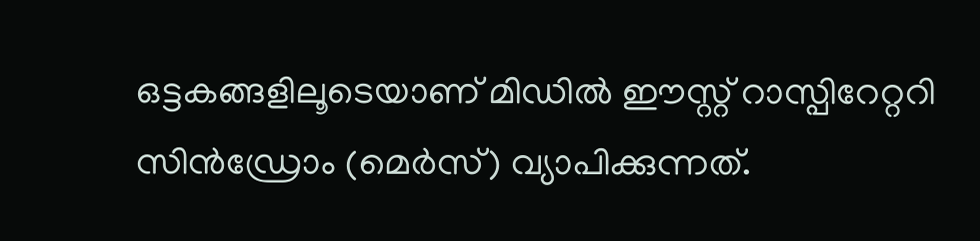ഒട്ടകങ്ങളിലൂടെയാണ് മിഡില്‍ ഈസ്റ്റ് റാസ്പിറേറ്ററി സിന്‍ഡ്രോം (മെര്‍സ്) വ്യാപിക്കുന്നത്.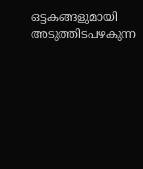ഒട്ടകങ്ങളുമായി അടുത്തിടപഴകുന്ന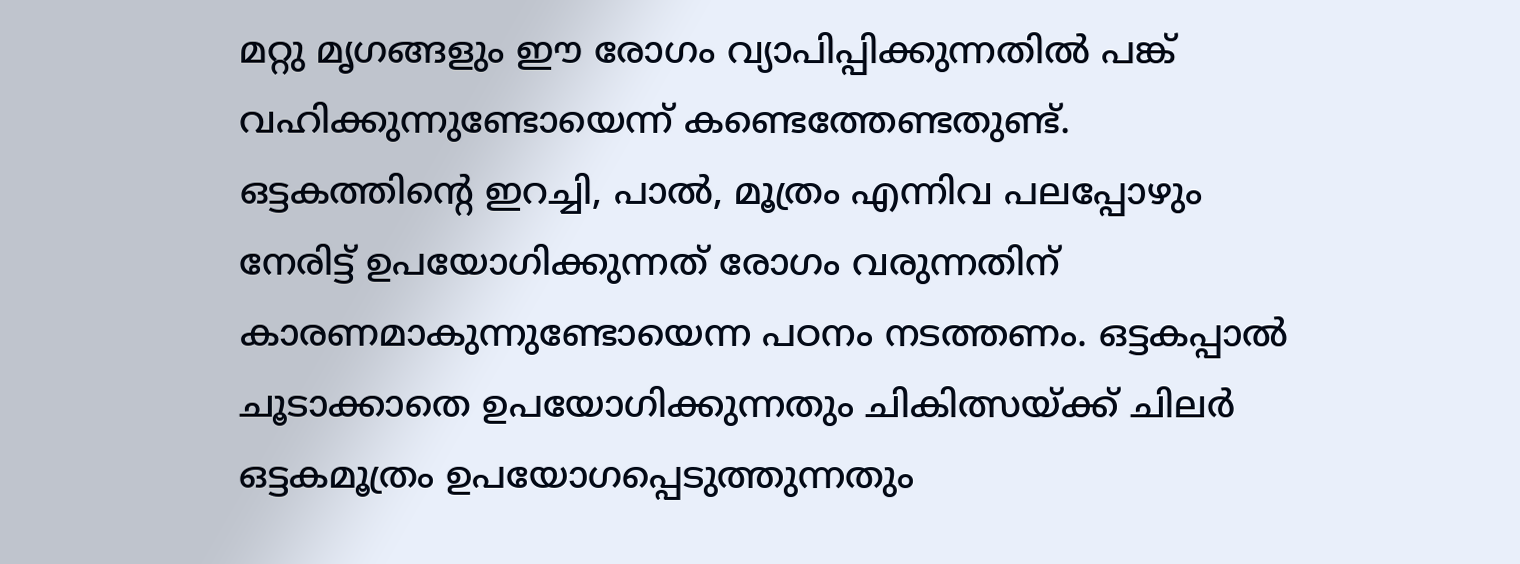മറ്റു മൃഗങ്ങളും ഈ രോഗം വ്യാപിപ്പിക്കുന്നതില്‍ പങ്ക് വഹിക്കുന്നുണ്ടോയെന്ന് കണ്ടെത്തേണ്ടതുണ്ട്.
ഒട്ടകത്തിന്റെ ഇറച്ചി, പാല്‍, മൂത്രം എന്നിവ പലപ്പോഴും നേരിട്ട് ഉപയോഗിക്കുന്നത് രോഗം വരുന്നതിന് കാരണമാകുന്നുണ്ടോയെന്ന പഠനം നടത്തണം. ഒട്ടകപ്പാല്‍ ചൂടാക്കാതെ ഉപയോഗിക്കുന്നതും ചികിത്സയ്ക്ക് ചിലര്‍ ഒട്ടകമൂത്രം ഉപയോഗപ്പെടുത്തുന്നതും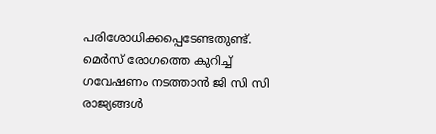പരിശോധിക്കപ്പെടേണ്ടതുണ്ട്. മെര്‍സ് രോഗത്തെ കുറിച്ച് ഗവേഷണം നടത്താന്‍ ജി സി സി രാജ്യങ്ങള്‍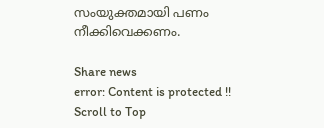സംയുക്തമായി പണം നീക്കിവെക്കണം.

Share news
error: Content is protected !!
Scroll to Top